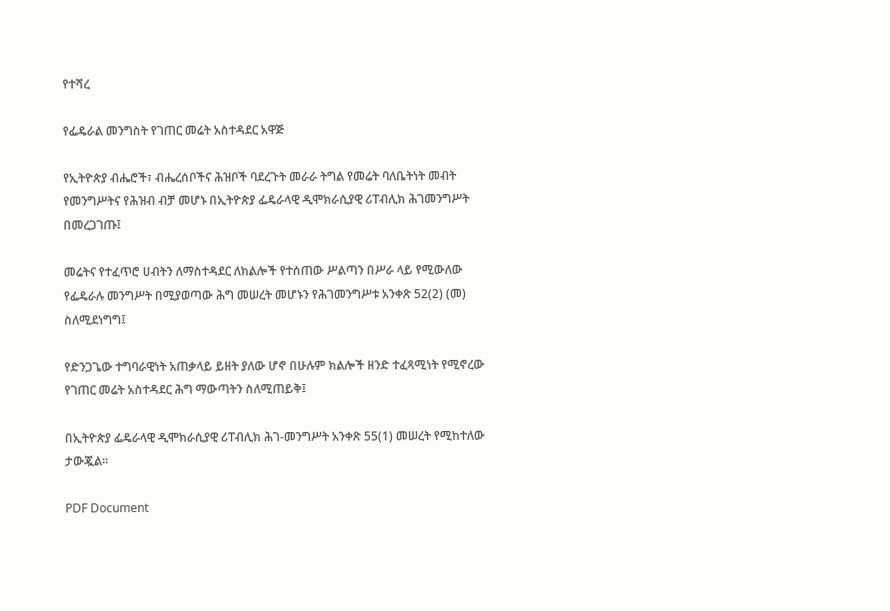የተሻረ

የፌዴራል መንግስት የገጠር መሬት አስተዳደር አዋጅ

የኢትዮጵያ ብሔሮች፣ ብሔረሰቦችና ሕዝቦች ባደረጉት መራራ ትግል የመሬት ባለቤትነት መብት የመንግሥትና የሕዝብ ብቻ መሆኑ በኢትዮጵያ ፌዴራላዊ ዲሞክራሲያዊ ሪፐብሊክ ሕገመንግሥት በመረጋገጡ፤

መሬትና የተፈጥሮ ሀብትን ለማስተዳደር ለክልሎች የተሰጠው ሥልጣን በሥራ ላይ የሚውለው የፌዴራሉ መንግሥት በሚያወጣው ሕግ መሠረት መሆኑን የሕገመንግሥቱ አንቀጽ 52(2) (መ) ስለሚደነግግ፤

የድንጋጌው ተግባራዊነት አጠቃላይ ይዘት ያለው ሆኖ በሁሉም ክልሎች ዘንድ ተፈጻሚነት የሚኖረው የገጠር መሬት አስተዳደር ሕግ ማውጣትን ስለሚጠይቅ፤

በኢትዮጵያ ፌዴራላዊ ዲሞክራሲያዊ ሪፐብሊክ ሕገ-መንግሥት አንቀጽ 55(1) መሠረት የሚከተለው ታውጇል።

PDF Document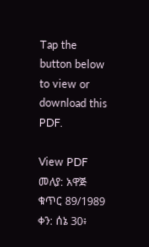Tap the button below to view or download this PDF.

View PDF
መለያ: አዋጅ ቁጥር 89/1989
ቀን: ሰኔ 30፥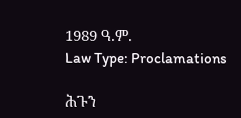1989 ዓ.ም.
Law Type: Proclamations

ሕጉን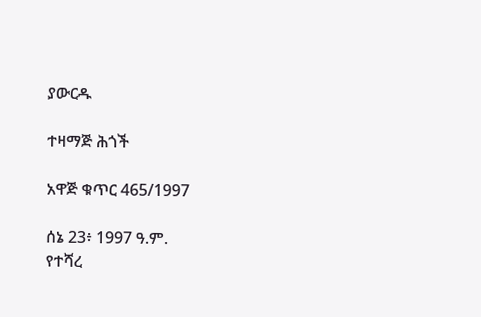ያውርዱ

ተዛማጅ ሕጎች

አዋጅ ቁጥር 465/1997

ሰኔ 23፥ 1997 ዓ.ም.
የተሻረ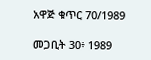አዋጅ ቁጥር 70/1989

መጋቢት 30፥ 1989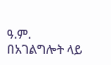ዓ.ም.
በአገልግሎት ላይ